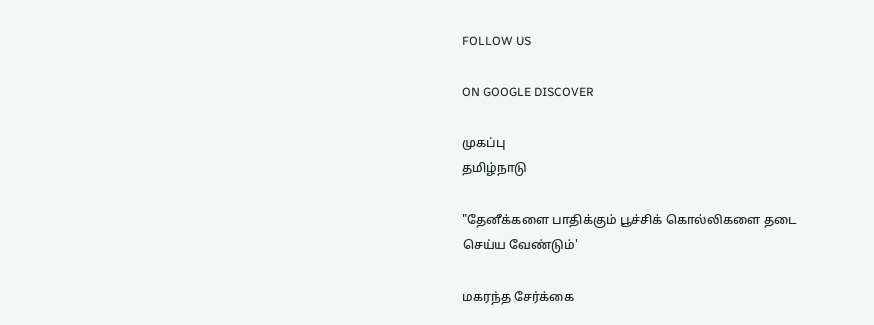FOLLOW US

ON GOOGLE DISCOVER

முகப்பு
தமிழ்நாடு

"தேனீக்களை பாதிக்கும் பூச்சிக் கொல்லிகளை தடை செய்ய வேண்டும்'

மகரந்த சேர்க்கை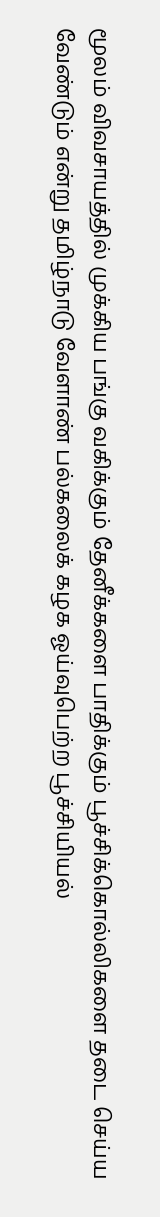மூலம் விவசாயத்தில் முக்கிய பங்கு வகிக்கும் தேனீக்களை பாதிக்கும் பூச்சிக்கொல்லிகளை தடை செய்ய வேண்டும் என்று தமிழ்நாடு வேளாண் பல்கலைக் கழக ஓய்வுபெற்ற பூச்சியியல்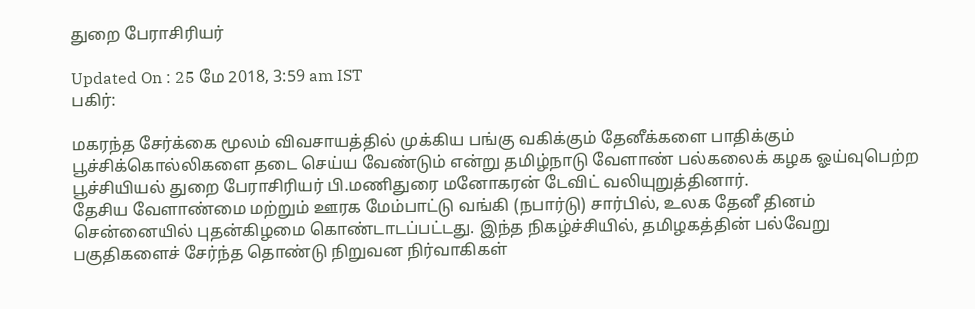துறை பேராசிரியர்

Updated On : 25 மே 2018, 3:59 am IST
பகிர்:

மகரந்த சேர்க்கை மூலம் விவசாயத்தில் முக்கிய பங்கு வகிக்கும் தேனீக்களை பாதிக்கும் பூச்சிக்கொல்லிகளை தடை செய்ய வேண்டும் என்று தமிழ்நாடு வேளாண் பல்கலைக் கழக ஓய்வுபெற்ற பூச்சியியல் துறை பேராசிரியர் பி.மணிதுரை மனோகரன் டேவிட் வலியுறுத்தினார்.
தேசிய வேளாண்மை மற்றும் ஊரக மேம்பாட்டு வங்கி (நபார்டு) சார்பில், உலக தேனீ தினம் சென்னையில் புதன்கிழமை கொண்டாடப்பட்டது. இந்த நிகழ்ச்சியில், தமிழகத்தின் பல்வேறு பகுதிகளைச் சேர்ந்த தொண்டு நிறுவன நிர்வாகிகள்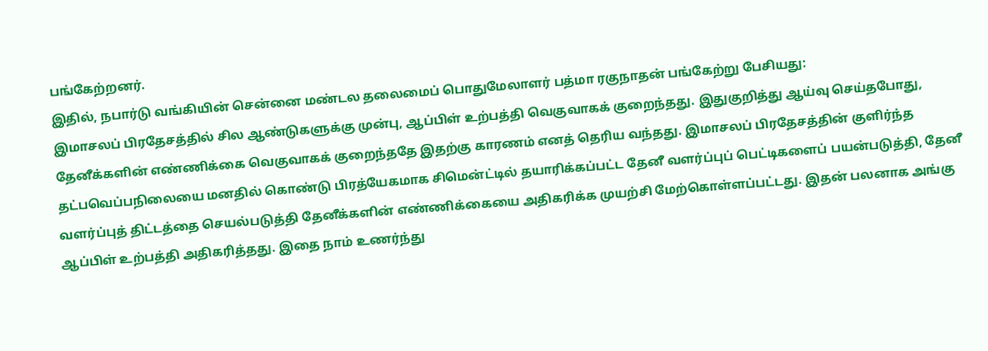பங்கேற்றனர்.
இதில், நபார்டு வங்கியின் சென்னை மண்டல தலைமைப் பொதுமேலாளர் பத்மா ரகுநாதன் பங்கேற்று பேசியது:
இமாசலப் பிரதேசத்தில் சில ஆண்டுகளுக்கு முன்பு, ஆப்பிள் உற்பத்தி வெகுவாகக் குறைந்தது. இதுகுறித்து ஆய்வு செய்தபோது, தேனீக்களின் எண்ணிக்கை வெகுவாகக் குறைந்ததே இதற்கு காரணம் எனத் தெரிய வந்தது. இமாசலப் பிரதேசத்தின் குளிர்ந்த தட்பவெப்பநிலையை மனதில் கொண்டு பிரத்யேகமாக சிமென்ட்டில் தயாரிக்கப்பட்ட தேனீ வளர்ப்புப் பெட்டிகளைப் பயன்படுத்தி, தேனீ வளர்ப்புத் திட்டத்தை செயல்படுத்தி தேனீக்களின் எண்ணிக்கையை அதிகரிக்க முயற்சி மேற்கொள்ளப்பட்டது. இதன் பலனாக அங்கு ஆப்பிள் உற்பத்தி அதிகரித்தது. இதை நாம் உணர்ந்து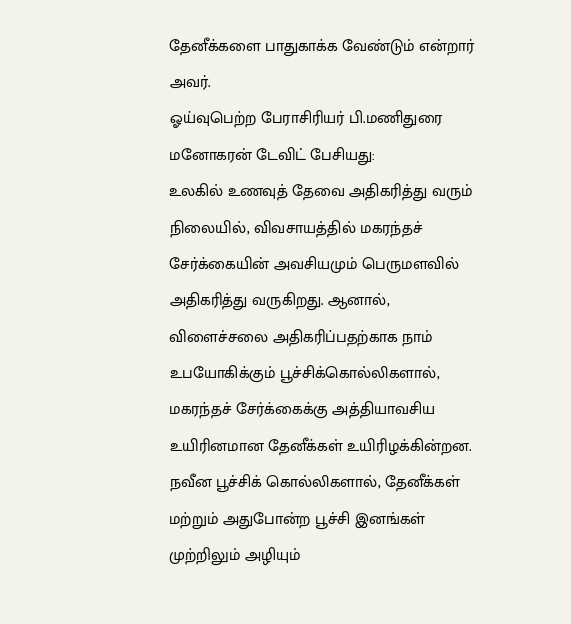தேனீக்களை பாதுகாக்க வேண்டும் என்றார் அவர்.
ஓய்வுபெற்ற பேராசிரியர் பி.மணிதுரை மனோகரன் டேவிட் பேசியது:
உலகில் உணவுத் தேவை அதிகரித்து வரும் நிலையில், விவசாயத்தில் மகரந்தச் சேர்க்கையின் அவசியமும் பெருமளவில் அதிகரித்து வருகிறது. ஆனால், விளைச்சலை அதிகரிப்பதற்காக நாம் உபயோகிக்கும் பூச்சிக்கொல்லிகளால், மகரந்தச் சேர்க்கைக்கு அத்தியாவசிய உயிரினமான தேனீக்கள் உயிரிழக்கின்றன.
நவீன பூச்சிக் கொல்லிகளால், தேனீக்கள் மற்றும் அதுபோன்ற பூச்சி இனங்கள் முற்றிலும் அழியும்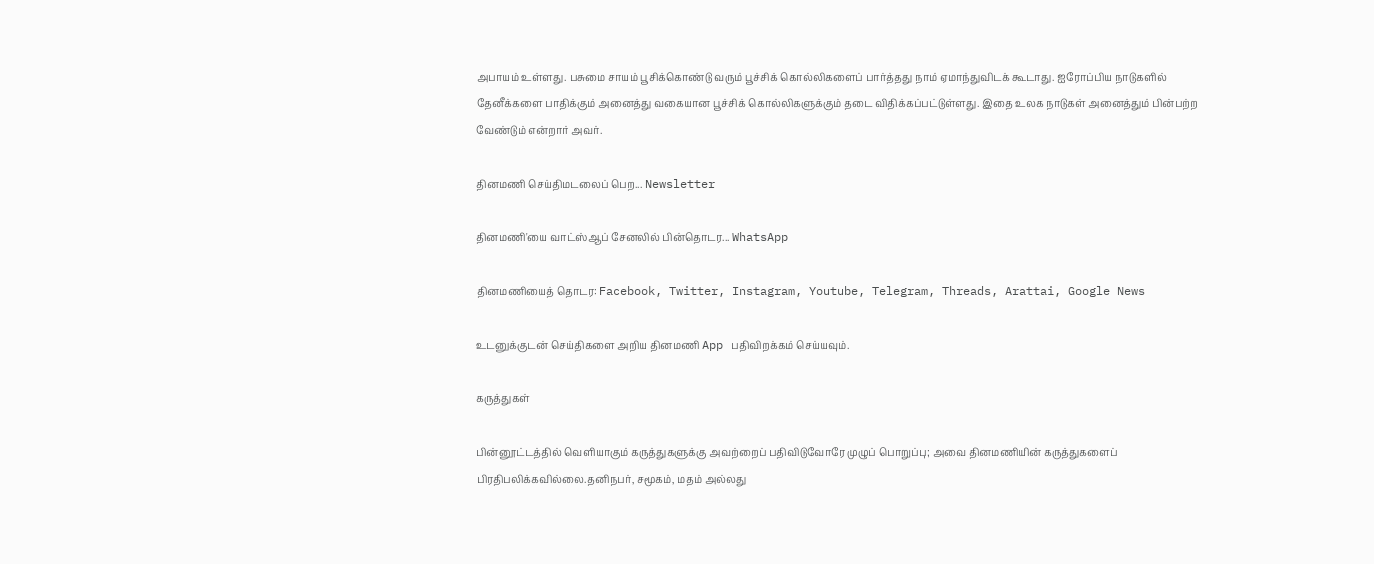அபாயம் உள்ளது. பசுமை சாயம் பூசிக்கொண்டு வரும் பூச்சிக் கொல்லிகளைப் பார்த்தது நாம் ஏமாந்துவிடக் கூடாது. ஐரோப்பிய நாடுகளில் தேனீக்களை பாதிக்கும் அனைத்து வகையான பூச்சிக் கொல்லிகளுக்கும் தடை விதிக்கப்பட்டுள்ளது. இதை உலக நாடுகள் அனைத்தும் பின்பற்ற வேண்டும் என்றார் அவர்.

தினமணி செய்திமடலைப் பெற... Newsletter

தினமணி'யை வாட்ஸ்ஆப் சேனலில் பின்தொடர... WhatsApp

தினமணியைத் தொடர: Facebook, Twitter, Instagram, Youtube, Telegram, Threads, Arattai, Google News

உடனுக்குடன் செய்திகளை அறிய தினமணி App பதிவிறக்கம் செய்யவும்.

கருத்துகள்

பின்னூட்டத்தில் வெளியாகும் கருத்துகளுக்கு அவற்றைப் பதிவிடுவோரே முழுப் பொறுப்பு; அவை தினமணியின் கருத்துகளைப் பிரதிபலிக்கவில்லை.தனிநபர், சமூகம், மதம் அல்லது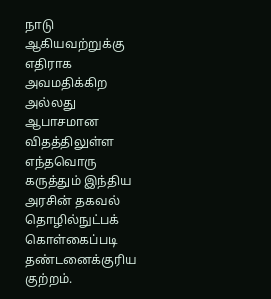நாடு ஆகியவற்றுக்கு எதிராக அவமதிக்கிற அல்லது ஆபாசமான விதத்திலுள்ள எந்தவொரு கருத்தும் இந்திய அரசின் தகவல் தொழில்நுட்பக் கொள்கைப்படி தண்டனைக்குரிய குற்றம்.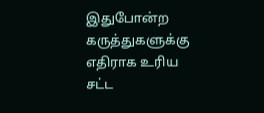இதுபோன்ற கருத்துகளுக்கு எதிராக உரிய சட்ட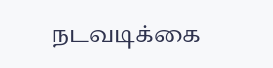நடவடிக்கை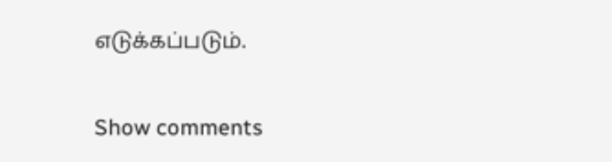எடுக்கப்படும்.

Show comments